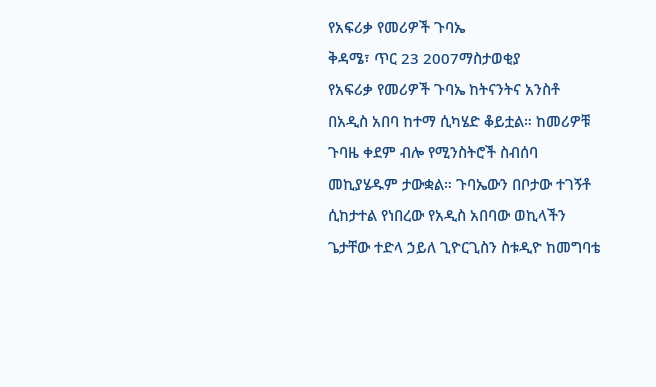የአፍሪቃ የመሪዎች ጉባኤ
ቅዳሜ፣ ጥር 23 2007ማስታወቂያ
የአፍሪቃ የመሪዎች ጉባኤ ከትናንትና አንስቶ በአዲስ አበባ ከተማ ሲካሄድ ቆይቷል። ከመሪዎቹ ጉባዜ ቀደም ብሎ የሚንስትሮች ስብሰባ መኪያሄዱም ታውቋል። ጉባኤውን በቦታው ተገኝቶ ሲከታተል የነበረው የአዲስ አበባው ወኪላችን ጌታቸው ተድላ ኃይለ ጊዮርጊስን ስቱዲዮ ከመግባቴ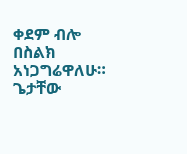ቀደም ብሎ በስልክ አነጋግሬዋለሁ። ጌታቸው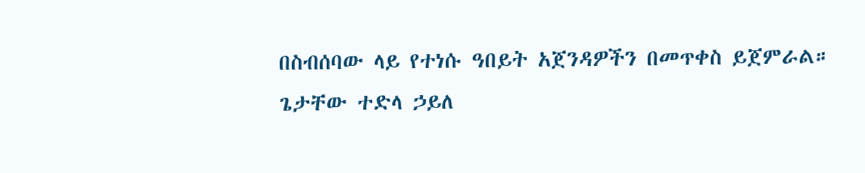በስብሰባው ላይ የተነሱ ዓበይት አጀንዳዎችን በመጥቀስ ይጀምራል።
ጌታቸው ተድላ ኃይለ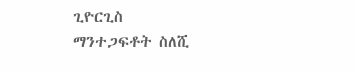ጊዮርጊስ
ማንተጋፍቶት ስለሺ